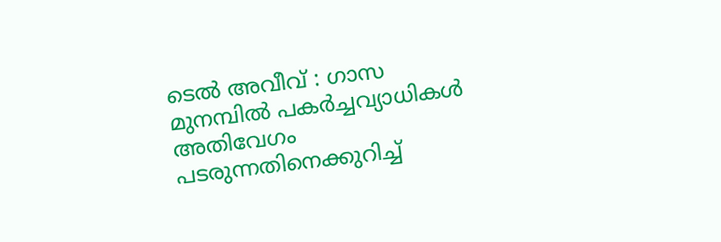ടെൽ അവീവ് : ഗാസ മുനമ്പിൽ പകർച്ചവ്യാധികൾ അതിവേഗം പടരുന്നതിനെക്കുറിച്ച്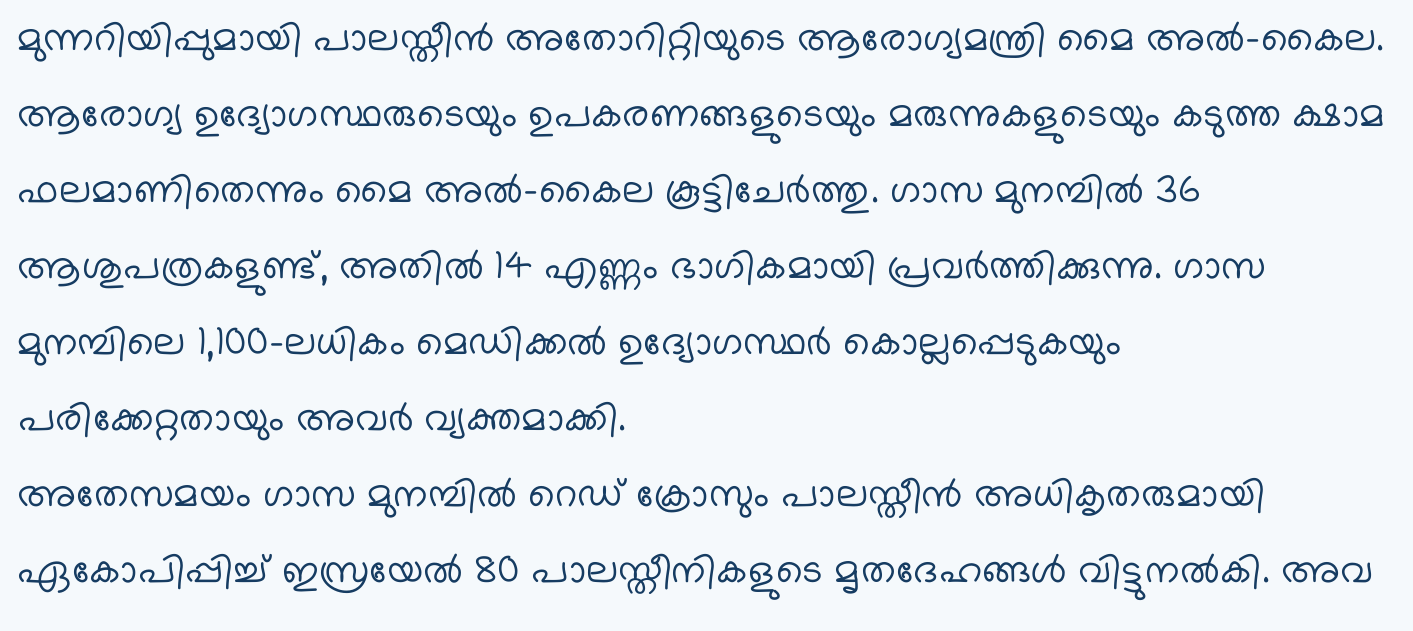മുന്നറിയിപ്പുമായി പാലസ്തീൻ അതോറിറ്റിയുടെ ആരോഗ്യമന്ത്രി മൈ അൽ-കൈല. ആരോഗ്യ ഉദ്യോഗസ്ഥരുടെയും ഉപകരണങ്ങളുടെയും മരുന്നുകളുടെയും കടുത്ത ക്ഷാമ ഫലമാണിതെന്നും മൈ അൽ-കൈല കൂട്ടിചേർത്തു. ഗാസ മുനമ്പിൽ 36 ആശുപത്രകളുണ്ട്, അതിൽ 14 എണ്ണം ഭാഗികമായി പ്രവർത്തിക്കുന്നു. ഗാസ മുനമ്പിലെ 1,100-ലധികം മെഡിക്കൽ ഉദ്യോഗസ്ഥർ കൊല്ലപ്പെടുകയും പരിക്കേറ്റതായും അവർ വ്യക്തമാക്കി.
അതേസമയം ഗാസ മുനമ്പിൽ റെഡ് ക്രോസും പാലസ്തീൻ അധികൃതരുമായി ഏകോപിപ്പിച്ച് ഇസ്രയേൽ 80 പാലസ്തീനികളുടെ മൃതദേഹങ്ങൾ വിട്ടുനൽകി. അവ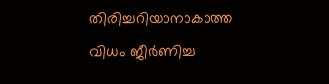തിരിച്ചറിയാനാകാത്ത വിധം ജീർണിച്ച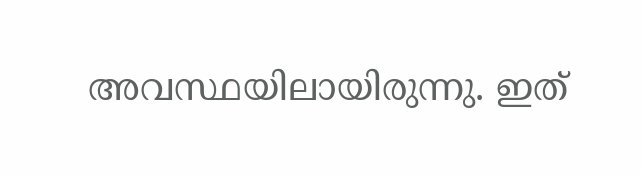അവസ്ഥയിലായിരുന്നു. ഇത്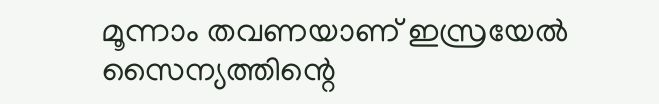മൂന്നാം തവണയാണ് ഇസ്രയേൽ സൈന്യത്തിന്റെ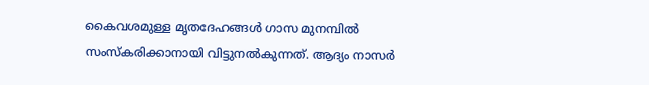കൈവശമുള്ള മൃതദേഹങ്ങൾ ഗാസ മുനമ്പിൽ സംസ്കരിക്കാനായി വിട്ടുനൽകുന്നത്. ആദ്യം നാസർ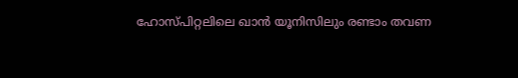ഹോസ്പിറ്റലിലെ ഖാൻ യൂനിസിലും രണ്ടാം തവണ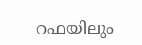റഫയിലും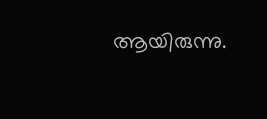ആയിരുന്നു.